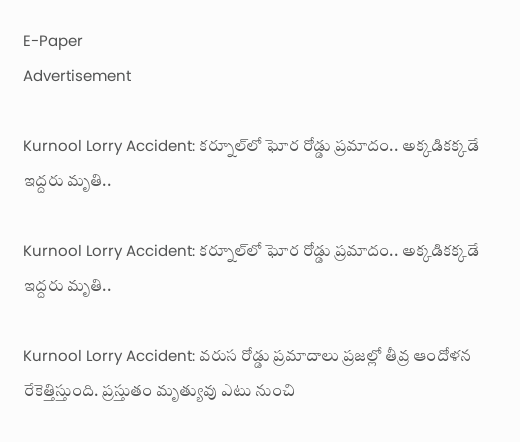E-Paper
Advertisement

Kurnool Lorry Accident: కర్నూల్‌లో ఘోర రోడ్డు ప్రమాదం.. అక్కడికక్కడే ఇద్దరు మృతి..

Kurnool Lorry Accident: కర్నూల్‌లో ఘోర రోడ్డు ప్రమాదం.. అక్కడికక్కడే ఇద్దరు మృతి..

Kurnool Lorry Accident: వరుస రోడ్డు ప్రమాదాలు ప్రజల్లో తీవ్ర ఆందోళన రేకెత్తిస్తుంది. ప్రస్తుతం మృత్యువు ఎటు నుంచి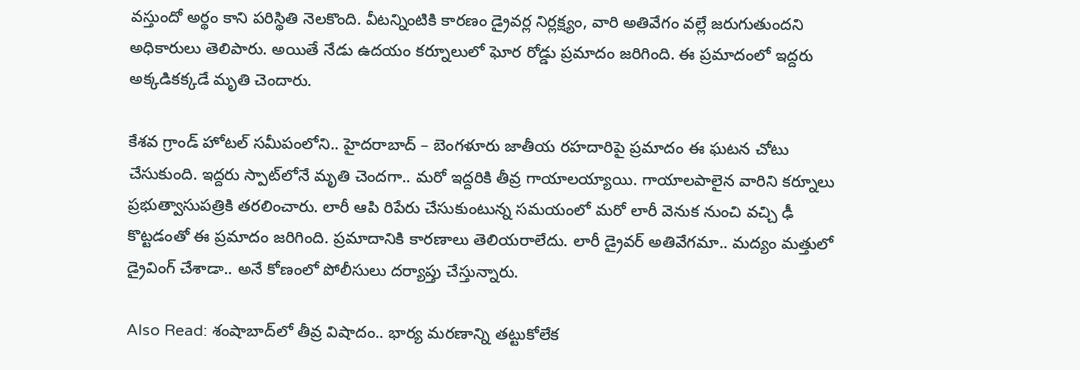వస్తుందో అర్థం కాని పరిస్థితి నెలకొంది. వీటన్నింటికి కారణం డ్రైవర్ల నిర్లక్ష్యం, వారి అతివేగం వల్లే జరుగుతుందని అధికారులు తెలిపారు. అయితే నేడు ఉదయం కర్నూలులో ఘోర రోడ్డు ప్రమాదం జరిగింది. ఈ ప్రమాదంలో ఇద్దరు అక్కడికక్కడే మృతి చెందారు.

కేశవ గ్రాండ్ హోటల్ సమీపంలోని.. హైదరాబాద్ – బెంగళూరు జాతీయ రహదారిపై ప్రమాదం ఈ ఘటన చోటు చేసుకుంది. ఇద్దరు స్పాట్‌లోనే మృతి చెందగా.. మరో ఇద్దరికి తీవ్ర గాయాలయ్యాయి. గాయాలపాలైన వారిని కర్నూలు ప్రభుత్వాసుపత్రికి తరలించారు. లారీ ఆపి రిపేరు చేసుకుంటున్న సమయంలో మరో లారీ వెనుక నుంచి వచ్చి ఢీ కొట్టడంతో ఈ ప్రమాదం జరిగింది. ప్రమాదానికి కారణాలు తెలియరాలేదు. లారీ డ్రైవర్ అతివేగమా.. మద్యం మత్తులో డ్రైవింగ్‌ చేశాడా.. అనే కోణంలో పోలీసులు దర్యాప్తు చేస్తున్నారు.

Also Read: శంషాబాద్‌లో తీవ్ర విషాదం.. భార్య మరణాన్ని తట్టుకోలేక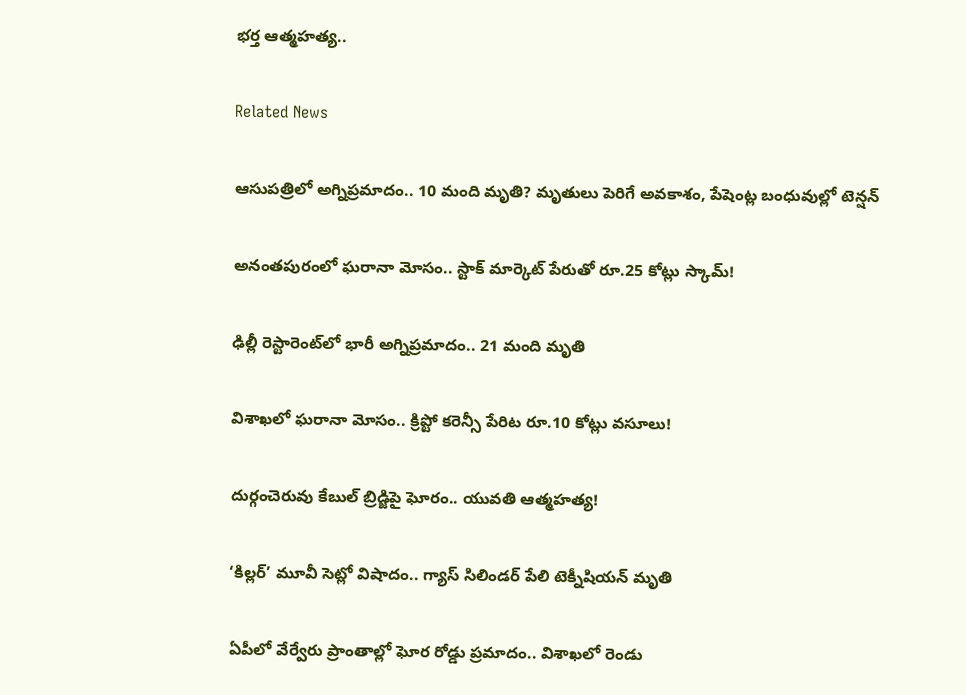భర్త ఆత్మహత్య..

Related News

ఆసుపత్రిలో అగ్నిప్రమాదం.. 10 మంది మృతి? మృతులు పెరిగే అవకాశం, పేషెంట్ల బంధువుల్లో టెన్షన్

అనంతపురంలో ఘరానా మోసం.. స్టాక్ మార్కెట్ పేరుతో రూ.25 కోట్లు స్కామ్!

ఢిల్లీ రెస్టారెంట్‌లో భారీ అగ్నిప్రమాదం.. 21 మంది మృతి

విశాఖలో ఘరానా మోసం.. క్రిప్టో కరెన్సీ పేరిట రూ.10 కోట్లు వసూలు!

దుర్గంచెరువు కేబుల్ బ్రిడ్జిపై ఘోరం.. యువతి ఆత్మహత్య!

‘కిల్లర్’ మూవీ సెట్లో విషాదం.. గ్యాస్ సిలిండర్ పేలి టెక్నీషియన్ మృతి

ఏపీలో వేర్వేరు ప్రాంతాల్లో ఘోర రోడ్డు ప్రమాదం.. విశాఖలో రెండు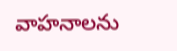వాహనాలను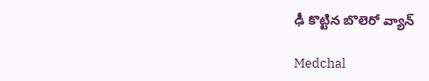ఢీ కొట్టిన బొలెరో వ్యాన్

Medchal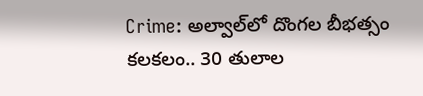Crime: అల్వాల్‌లో దొంగల బీభత్సం కలకలం.. 30 తులాల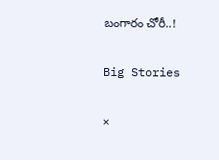బంగారం చోరీ..!

Big Stories

×